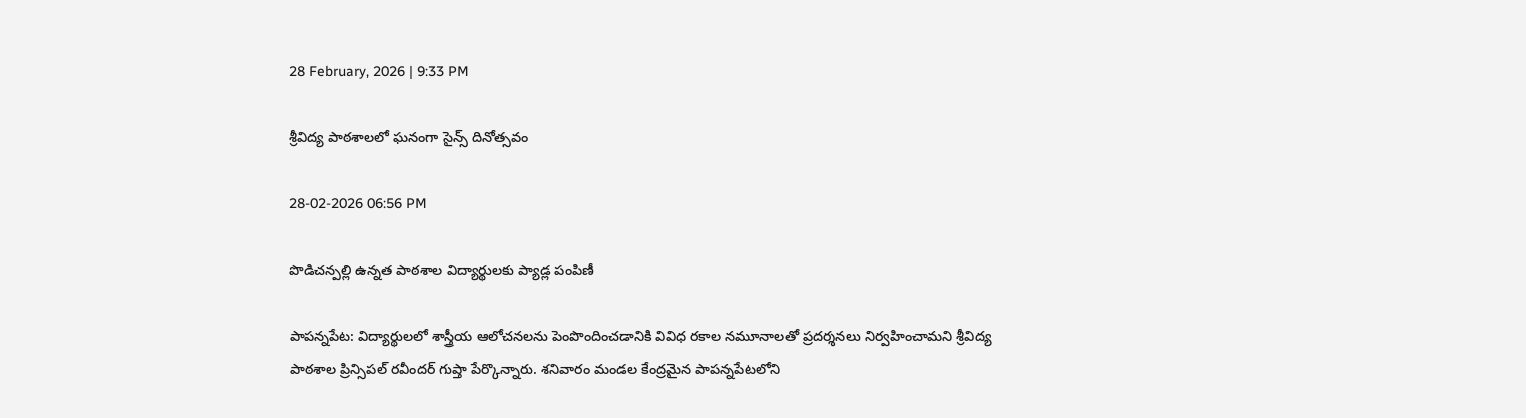28 February, 2026 | 9:33 PM

శ్రీవిద్య పాఠశాలలో ఘనంగా సైన్స్ దినోత్సవం

28-02-2026 06:56 PM

పొడిచన్పల్లి ఉన్నత పాఠశాల విద్యార్థులకు ప్యాడ్ల పంపిణీ

పాపన్నపేట: విద్యార్థులలో శాస్త్రీయ ఆలోచనలను పెంపొందించడానికి వివిధ రకాల నమూనాలతో ప్రదర్శనలు నిర్వహించామని శ్రీవిద్య పాఠశాల ప్రిన్సిపల్ రవీందర్ గుప్తా పేర్కొన్నారు. శనివారం మండల కేంద్రమైన పాపన్నపేటలోని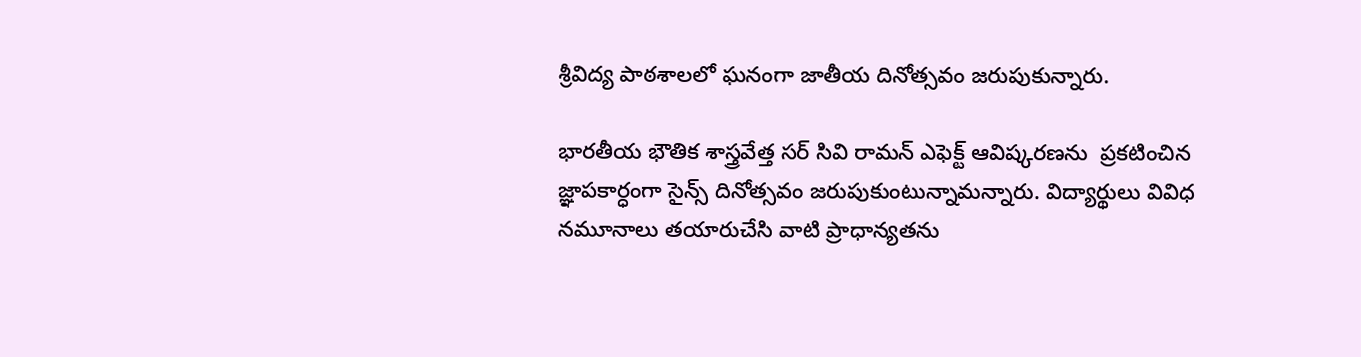శ్రీవిద్య పాఠశాలలో ఘనంగా జాతీయ దినోత్సవం జరుపుకున్నారు.

భారతీయ భౌతిక శాస్త్రవేత్త సర్ సివి రామన్ ఎఫెక్ట్ ఆవిష్కరణను  ప్రకటించిన జ్ఞాపకార్ధంగా సైన్స్ దినోత్సవం జరుపుకుంటున్నామన్నారు. విద్యార్థులు వివిధ నమూనాలు తయారుచేసి వాటి ప్రాధాన్యతను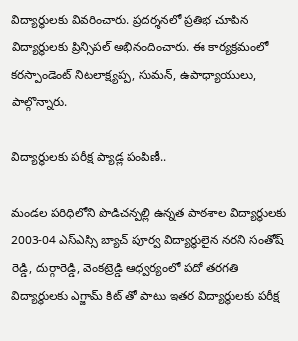విద్యార్థులకు వివరించారు. ప్రదర్శనలో ప్రతిభ చూపిన విద్యార్థులకు ప్రిన్సిపల్ అభినందించారు. ఈ కార్యక్రమంలో కరస్పాండెంట్ నిటలాక్ష్యప్ప, సుమన్, ఉపాధ్యాయులు, పాల్గొన్నారు.

విద్యార్థులకు పరీక్ష ప్యాడ్ల పంపిణీ..

మండల పరిధిలోని పొడిచన్పల్లి ఉన్నత పాఠశాల విద్యార్థులకు 2003-04 ఎస్ఎస్సి బ్యాచ్ పూర్వ విద్యార్థులైన నరని సంతోష్ రెడ్డి, దుర్గారెడ్డి, వెంకట్రెడ్డి ఆధ్వర్యంలో పదో తరగతి విద్యార్థులకు ఎగ్జామ్ కిట్ తో పాటు ఇతర విద్యార్థులకు పరీక్ష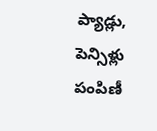ప్యాడ్లు, పెన్సిళ్లు పంపిణీ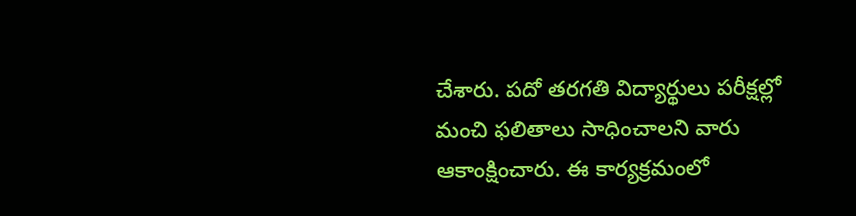చేశారు. పదో తరగతి విద్యార్థులు పరీక్షల్లో మంచి ఫలితాలు సాధించాలని వారు ఆకాంక్షించారు. ఈ కార్యక్రమంలో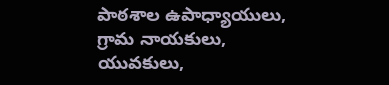పాఠశాల ఉపాధ్యాయులు, గ్రామ నాయకులు, యువకులు,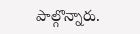పాల్గొన్నారు.